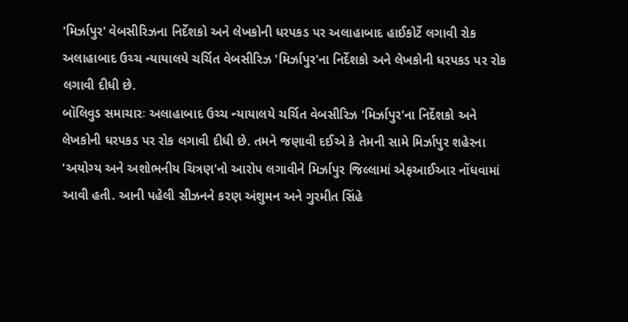'મિર્ઝાપુર' વેબસીરિઝના નિર્દેશકો અને લેખકોની ધરપકડ પર અલાહાબાદ હાઈકોર્ટે લગાવી રોક
અલાહાબાદ ઉચ્ચ ન્યાયાલયે ચર્ચિત વેબસીરિઝ 'મિર્ઝાપુર'ના નિર્દેશકો અને લેખકોની ધરપકડ પર રોક લગાવી દીધી છે.
બૉલિવુડ સમાચારઃ અલાહાબાદ ઉચ્ચ ન્યાયાલયે ચર્ચિત વેબસીરિઝ 'મિર્ઝાપુર'ના નિર્દેશકો અને લેખકોની ધરપકડ પર રોક લગાવી દીધી છે. તમને જણાવી દઈએ કે તેમની સામે મિર્ઝાપુર શહેરના 'અયોગ્ય અને અશોભનીય ચિત્રણ'નો આરોપ લગાવીને મિર્ઝાપુર જિલ્લામાં એફઆઈઆર નોંધવામાં આવી હતી. આની પહેલી સીઝનને કરણ અંશુમન અને ગુરમીત સિંહે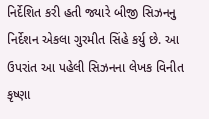નિર્દેશિત કરી હતી જ્યારે બીજી સિઝનનુ નિર્દેશન એકલા ગુરમીત સિંહે કર્યુ છે. આ ઉપરાંત આ પહેલી સિઝનના લેખક વિનીત કૃષ્ણા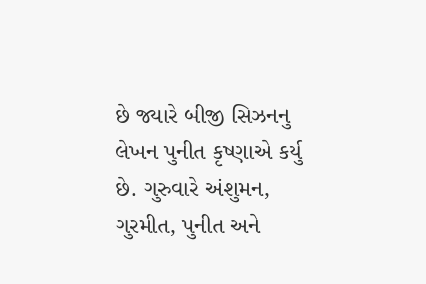છે જ્યારે બીજી સિઝનનુ લેખન પુનીત કૃષ્ણાએ કર્યુ છે. ગુરુવારે અંશુમન, ગુરમીત, પુનીત અને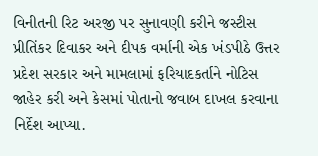વિનીતની રિટ અરજી પર સુનાવણી કરીને જસ્ટીસ પ્રીતિંકર દિવાકર અને દીપક વર્માની એક ખંડપીઠે ઉત્તર પ્રદેશ સરકાર અને મામલામાં ફરિયાદકર્તાને નોટિસ જાહેર કરી અને કેસમાં પોતાનો જવાબ દાખલ કરવાના નિર્દેશ આપ્યા.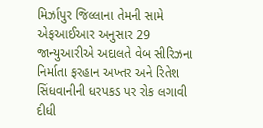મિર્ઝાપુર જિલ્લાના તેમની સામે એફઆઈઆર અનુસાર 29 જાન્યુઆરીએ અદાલતે વેબ સીરિઝના નિર્માતા ફરહાન અખ્તર અને રિતેશ સિંધવાનીની ધરપકડ પર રોક લગાવી દીધી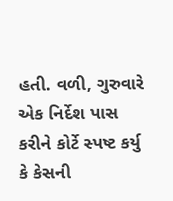હતી. વળી, ગુરુવારે એક નિર્દેશ પાસ કરીને કોર્ટે સ્પષ્ટ કર્યુ કે કેસની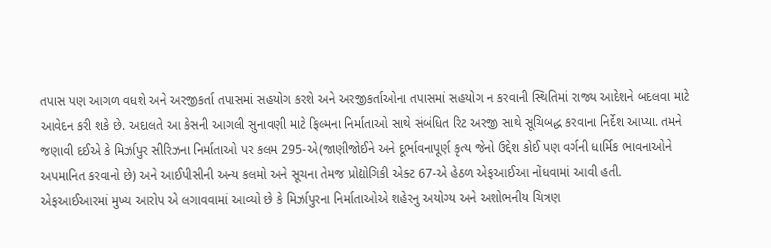તપાસ પણ આગળ વધશે અને અરજીકર્તા તપાસમાં સહયોગ કરશે અને અરજીકર્તાઓના તપાસમાં સહયોગ ન કરવાની સ્થિતિમાં રાજ્ય આદેશને બદલવા માટે આવેદન કરી શકે છે. અદાલતે આ કેસની આગલી સુનાવણી માટે ફિલ્મના નિર્માતાઓ સાથે સંબંધિત રિટ અરજી સાથે સૂચિબદ્ધ કરવાના નિર્દેશ આપ્યા. તમને જણાવી દઈએ કે મિર્ઝાપુર સીરિઝના નિર્માતાઓ પર કલમ 295-એ(જાણીજોઈને અને દૂર્ભાવનાપૂર્ણ કૃત્ય જેનો ઉદ્દેશ કોઈ પણ વર્ગની ધાર્મિક ભાવનાઓને અપમાનિત કરવાનો છે) અને આઈપીસીની અન્ય કલમો અને સૂચના તેમજ પ્રોદ્યોગિકી એક્ટ 67-એ હેઠળ એફઆઈઆ નોંધવામાં આવી હતી.
એફઆઈઆરમાં મુખ્ય આરોપ એ લગાવવામાં આવ્યો છે કે મિર્ઝાપુરના નિર્માતાઓએ શહેરનુ અયોગ્ય અને અશોભનીય ચિત્રણ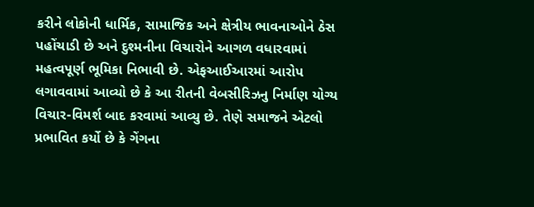કરીને લોકોની ધાર્મિક, સામાજિક અને ક્ષેત્રીય ભાવનાઓને ઠેસ પહોંચાડી છે અને દુશ્મનીના વિચારોને આગળ વધારવામાં મહત્વપૂર્ણ ભૂમિકા નિભાવી છે. એફઆઈઆરમાં આરોપ લગાવવામાં આવ્યો છે કે આ રીતની વેબસીરિઝનુ નિર્માણ યોગ્ય વિચાર-વિમર્શ બાદ કરવામાં આવ્યુ છે. તેણે સમાજને એટલો પ્રભાવિત કર્યો છે કે ગેંગના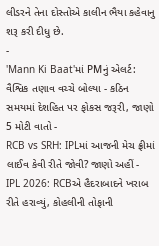લીડરને તેના દોસ્તોએ કાલીન ભૈયા કહેવાનુ શરૂ કરી દીધુ છે.
-
'Mann Ki Baat'માં PMનું એલર્ટ: વૈશ્વિક તણાવ વચ્ચે બોલ્યા - કઠિન સમયમાં દેશહિત પર ફોકસ જરૂરી, જાણો 5 મોટી વાતો -
RCB vs SRH: IPLમાં આજની મેચ ફ્રીમાં લાઈવ કેવી રીતે જોવી? જાણો અહીં -
IPL 2026: RCBએ હૈદરાબાદને ખરાબ રીતે હરાવ્યું, કોહલીની તોફાની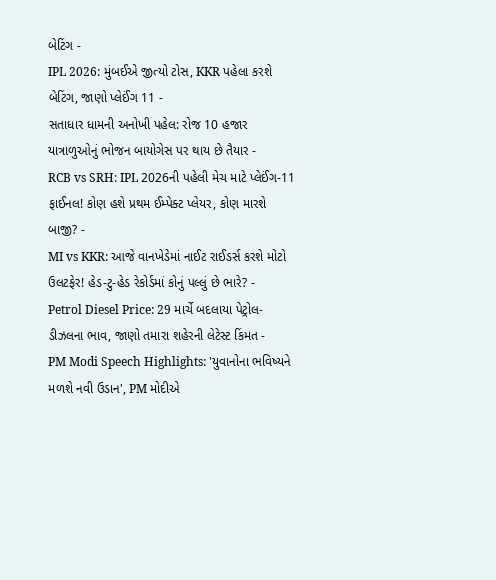બેટિંગ -
IPL 2026: મુંબઈએ જીત્યો ટોસ, KKR પહેલા કરશે બેટિંગ, જાણો પ્લેઈંગ 11 -
સતાધાર ધામની અનોખી પહેલ: રોજ 10 હજાર યાત્રાળુઓનું ભોજન બાયોગેસ પર થાય છે તૈયાર -
RCB vs SRH: IPL 2026ની પહેલી મેચ માટે પ્લેઈંગ-11 ફાઈનલ! કોણ હશે પ્રથમ ઈમ્પેક્ટ પ્લેયર, કોણ મારશે બાજી? -
MI vs KKR: આજે વાનખેડેમાં નાઈટ રાઈડર્સ કરશે મોટો ઉલટફેર! હેડ-ટુ-હેડ રેકોર્ડમાં કોનું પલ્લું છે ભારે? -
Petrol Diesel Price: 29 માર્ચે બદલાયા પેટ્રોલ-ડીઝલના ભાવ, જાણો તમારા શહેરની લેટેસ્ટ કિંમત -
PM Modi Speech Highlights: 'યુવાનોના ભવિષ્યને મળશે નવી ઉડાન', PM મોદીએ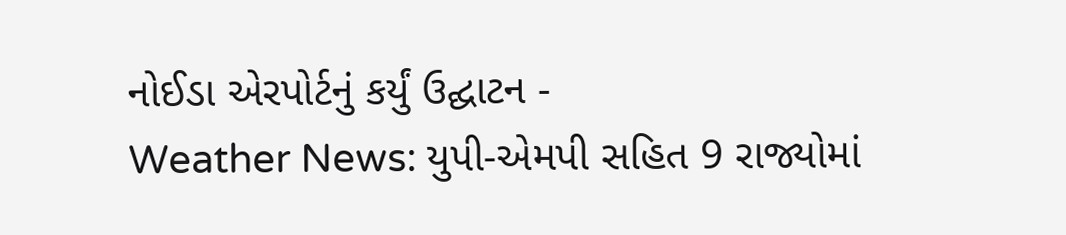નોઈડા એરપોર્ટનું કર્યું ઉદ્ઘાટન -
Weather News: યુપી-એમપી સહિત 9 રાજ્યોમાં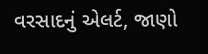વરસાદનું એલર્ટ, જાણો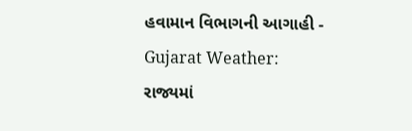હવામાન વિભાગની આગાહી -
Gujarat Weather: રાજ્યમાં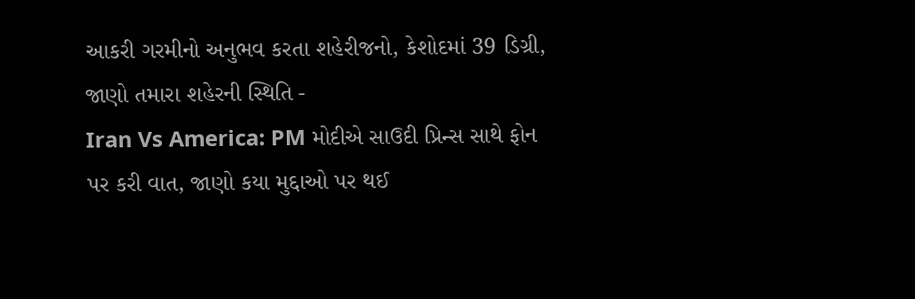આકરી ગરમીનો અનુભવ કરતા શહેરીજનો, કેશોદમાં 39 ડિગ્રી, જાણો તમારા શહેરની સ્થિતિ -
Iran Vs America: PM મોદીએ સાઉદી પ્રિન્સ સાથે ફોન પર કરી વાત, જાણો કયા મુદ્દાઓ પર થઈ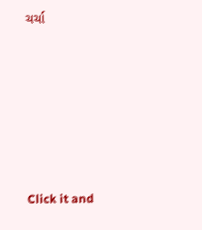ચર્ચા






Click it and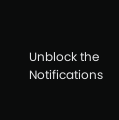Unblock the Notifications